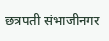छत्रपती संभाजीनगर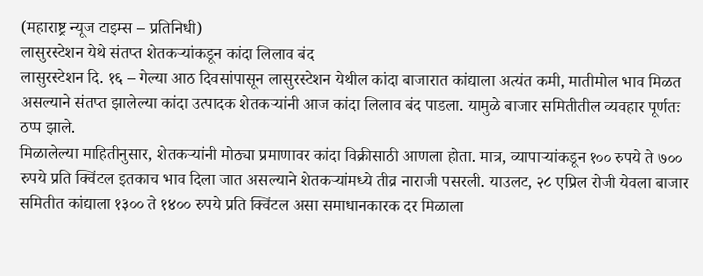(महाराष्ट्र न्यूज टाइम्स – प्रतिनिधी)
लासुरस्टेशन येथे संतप्त शेतकऱ्यांकडून कांदा लिलाव बंद
लासुरस्टेशन दि. १६ – गेल्या आठ दिवसांपासून लासुरस्टेशन येथील कांदा बाजारात कांद्याला अत्यंत कमी, मातीमोल भाव मिळत असल्याने संतप्त झालेल्या कांदा उत्पादक शेतकऱ्यांनी आज कांदा लिलाव बंद पाडला. यामुळे बाजार समितीतील व्यवहार पूर्णतः ठप्प झाले.
मिळालेल्या माहितीनुसार, शेतकऱ्यांनी मोठ्या प्रमाणावर कांदा विक्रीसाठी आणला होता. मात्र, व्यापाऱ्यांकडून १०० रुपये ते ७०० रुपये प्रति क्विंटल इतकाच भाव दिला जात असल्याने शेतकऱ्यांमध्ये तीव्र नाराजी पसरली. याउलट, २८ एप्रिल रोजी येवला बाजार समितीत कांद्याला १३०० ते १४०० रुपये प्रति क्विंटल असा समाधानकारक दर मिळाला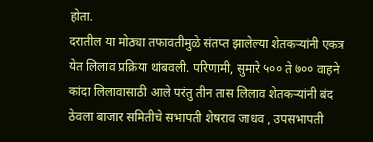होता.
दरातील या मोठ्या तफावतीमुळे संतप्त झालेल्या शेतकऱ्यांनी एकत्र येत लिलाव प्रक्रिया थांबवली. परिणामी, सुमारे ५०० ते ७०० वाहने कांदा लिलावासाठी आले परंतु तीन तास लिलाव शेतकऱ्यांनी बंद ठेवला बाजार समितीचे सभापती शेषराव जाधव , उपसभापती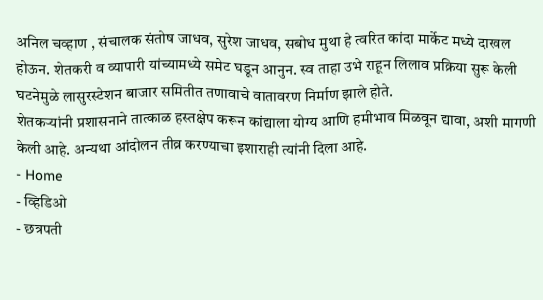अनिल चव्हाण , संचालक संतोष जाधव, सुरेश जाधव, सबोध मुथा हे त्वरित कांदा मार्केट मध्ये दाखल होऊन. शेतकरी व व्यापारी यांच्यामध्ये समेट घडून आनुन. स्व ताहा उभे राहून लिलाव प्रक्रिया सुरू केली घटनेमुळे लासुरस्टेशन बाजार समितीत तणावाचे वातावरण निर्माण झाले होते.
शेतकऱ्यांनी प्रशासनाने तात्काळ हस्तक्षेप करून कांद्याला योग्य आणि हमीभाव मिळवून द्यावा, अशी मागणी केली आहे. अन्यथा आंदोलन तीव्र करण्याचा इशाराही त्यांनी दिला आहे.
- Home
- व्हिडिओ
- छत्रपती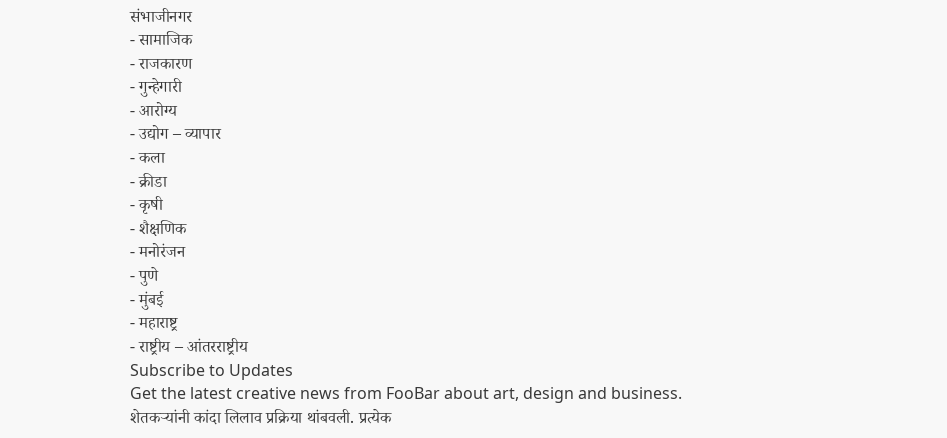संभाजीनगर
- सामाजिक
- राजकारण
- गुन्हेगारी
- आरोग्य
- उद्योग – व्यापार
- कला
- क्रीडा
- कृषी
- शैक्षणिक
- मनोरंजन
- पुणे
- मुंबई
- महाराष्ट्र
- राष्ट्रीय – आंतरराष्ट्रीय
Subscribe to Updates
Get the latest creative news from FooBar about art, design and business.
शेतकऱ्यांनी कांदा लिलाव प्रक्रिया थांबवली. प्रत्येक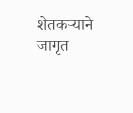शेतकऱ्याने जागृत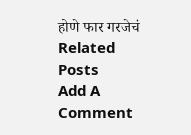होणे फार गरजेचं
Related Posts
Add A Comment